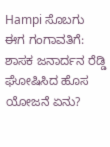Hampi ಸೊಬಗು ಈಗ ಗಂಗಾವತಿಗೆ: ಶಾಸಕ ಜನಾರ್ದನ ರೆಡ್ಡಿ ಘೋಷಿಸಿದ ಹೊಸ ಯೋಜನೆ ಏನು?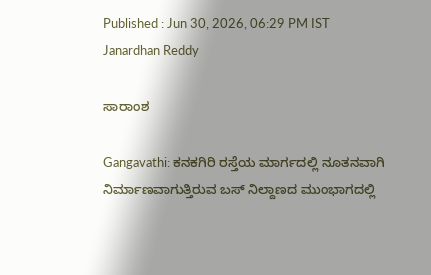Published : Jun 30, 2026, 06:29 PM IST
Janardhan Reddy

ಸಾರಾಂಶ

Gangavathi: ಕನಕಗಿರಿ ರಸ್ತೆಯ ಮಾರ್ಗದಲ್ಲಿ ನೂತನವಾಗಿ ನಿರ್ಮಾಣವಾಗುತ್ತಿರುವ ಬಸ್ ನಿಲ್ದಾಣದ ಮುಂಭಾಗದಲ್ಲಿ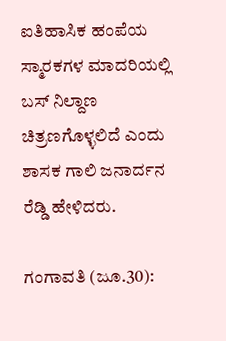ಐತಿಹಾಸಿಕ ಹಂಪೆಯ ಸ್ಮಾರಕಗಳ ಮಾದರಿಯಲ್ಲಿ ಬಸ್ ನಿಲ್ದಾಣ ಚಿತ್ರಣಗೊಳ್ಳಲಿದೆ ಎಂದು ಶಾಸಕ ಗಾಲಿ ಜನಾರ್ದನ ರೆಡ್ಡಿ ಹೇಳಿದರು.

ಗಂಗಾವತಿ (ಜೂ.30):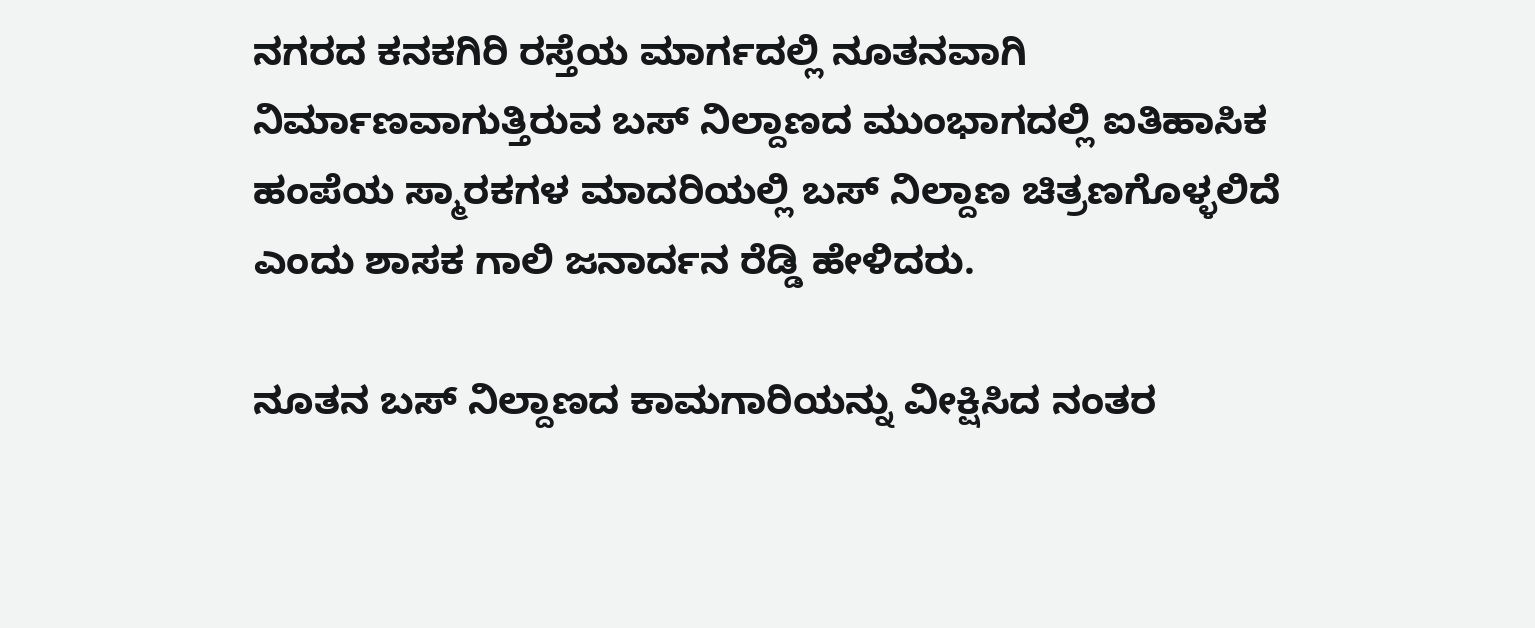ನಗರದ ಕನಕಗಿರಿ ರಸ್ತೆಯ ಮಾರ್ಗದಲ್ಲಿ ನೂತನವಾಗಿ ನಿರ್ಮಾಣವಾಗುತ್ತಿರುವ ಬಸ್ ನಿಲ್ದಾಣದ ಮುಂಭಾಗದಲ್ಲಿ ಐತಿಹಾಸಿಕ ಹಂಪೆಯ ಸ್ಮಾರಕಗಳ ಮಾದರಿಯಲ್ಲಿ ಬಸ್ ನಿಲ್ದಾಣ ಚಿತ್ರಣಗೊಳ್ಳಲಿದೆ ಎಂದು ಶಾಸಕ ಗಾಲಿ ಜನಾರ್ದನ ರೆಡ್ಡಿ ಹೇಳಿದರು.

ನೂತನ ಬಸ್ ನಿಲ್ದಾಣದ ಕಾಮಗಾರಿಯನ್ನು ವೀಕ್ಷಿಸಿದ ನಂತರ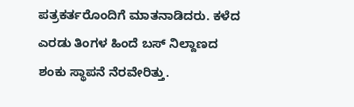ಪತ್ರಕರ್ತರೊಂದಿಗೆ ಮಾತನಾಡಿದರು. ಕಳೆದ ಎರಡು ತಿಂಗಳ ಹಿಂದೆ ಬಸ್ ನಿಲ್ದಾಣದ ಶಂಕು ಸ್ಥಾಪನೆ ನೆರವೇರಿತ್ತು.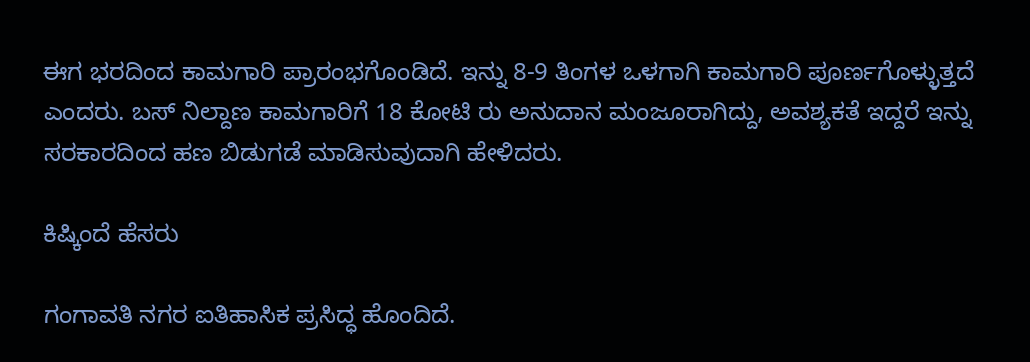ಈಗ ಭರದಿಂದ ಕಾಮಗಾರಿ ಪ್ರಾರಂಭಗೊಂಡಿದೆ. ಇನ್ನು 8-9 ತಿಂಗಳ ಒಳಗಾಗಿ ಕಾಮಗಾರಿ ಪೂರ್ಣಗೊಳ್ಳುತ್ತದೆ ಎಂದರು. ಬಸ್ ನಿಲ್ದಾಣ ಕಾಮಗಾರಿಗೆ 18 ಕೋಟಿ ರು ಅನುದಾನ ಮಂಜೂರಾಗಿದ್ದು, ಅವಶ್ಯಕತೆ ಇದ್ದರೆ ಇನ್ನು ಸರಕಾರದಿಂದ ಹಣ ಬಿಡುಗಡೆ ಮಾಡಿಸುವುದಾಗಿ ಹೇಳಿದರು.

ಕಿಷ್ಕಿಂದೆ ಹೆಸರು

ಗಂಗಾವತಿ ನಗರ ಐತಿಹಾಸಿಕ ಪ್ರಸಿದ್ಧ ಹೊಂದಿದೆ.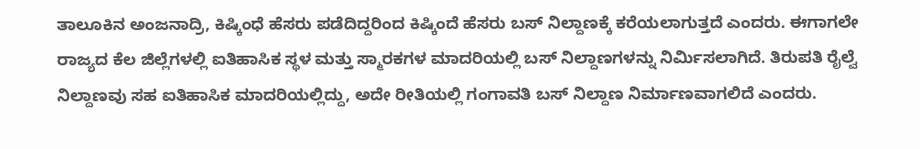ತಾಲೂಕಿನ ಅಂಜನಾದ್ರಿ, ಕಿಷ್ಕಿಂಧೆ ಹೆಸರು ಪಡೆದಿದ್ದರಿಂದ ಕಿಷ್ಕಿಂದೆ ಹೆಸರು ಬಸ್ ನಿಲ್ದಾಣಕ್ಕೆ ಕರೆಯಲಾಗುತ್ತದೆ ಎಂದರು. ಈಗಾಗಲೇ ರಾಜ್ಯದ ಕೆಲ ಜಿಲ್ಲೆಗಳಲ್ಲಿ ಐತಿಹಾಸಿಕ ಸ್ಥಳ ಮತ್ತು ಸ್ಮಾರಕಗಳ ಮಾದರಿಯಲ್ಲಿ ಬಸ್ ನಿಲ್ದಾಣಗಳನ್ನು ನಿರ್ಮಿಸಲಾಗಿದೆ. ತಿರುಪತಿ ರೈಲ್ವೆ ನಿಲ್ದಾಣವು ಸಹ ಐತಿಹಾಸಿಕ ಮಾದರಿಯಲ್ಲಿದ್ದು, ಅದೇ ರೀತಿಯಲ್ಲಿ ಗಂಗಾವತಿ ಬಸ್ ನಿಲ್ದಾಣ ನಿರ್ಮಾಣವಾಗಲಿದೆ ಎಂದರು.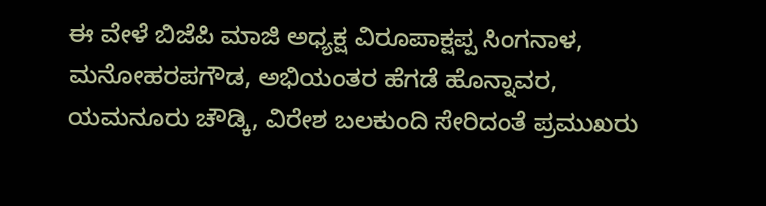ಈ ವೇಳೆ ಬಿಜೆಪಿ ಮಾಜಿ ಅಧ್ಯಕ್ಷ ವಿರೂಪಾಕ್ಷಪ್ಪ ಸಿಂಗನಾಳ, ಮನೋಹರಪಗೌಡ, ಅಭಿಯಂತರ ಹೆಗಡೆ ಹೊನ್ನಾವರ, ಯಮನೂರು ಚೌಡ್ಕಿ, ವಿರೇಶ ಬಲಕುಂದಿ ಸೇರಿದಂತೆ ಪ್ರಮುಖರು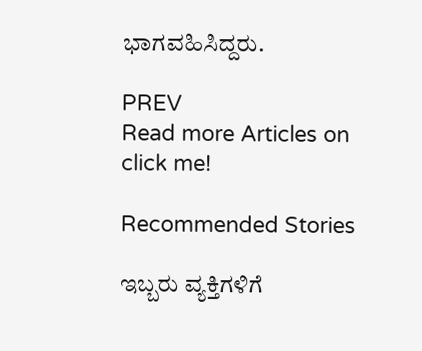ಭಾಗವಹಿಸಿದ್ದರು.

PREV
Read more Articles on
click me!

Recommended Stories

ಇಬ್ಬರು ವ್ಯಕ್ತಿಗಳಿಗೆ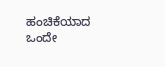ಹಂಚಿಕೆಯಾದ ಒಂದೇ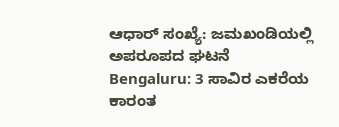ಆಧಾರ್‌ ಸಂಖ್ಯೆ: ಜಮಖಂಡಿಯಲ್ಲಿ ಅಪರೂಪದ ಘಟನೆ
Bengaluru: 3 ಸಾವಿರ ಎಕರೆಯ ಕಾರಂತ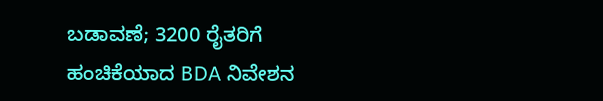ಬಡಾವಣೆ; 3200 ರೈತರಿಗೆ ಹಂಚಿಕೆಯಾದ BDA ನಿವೇಶನ